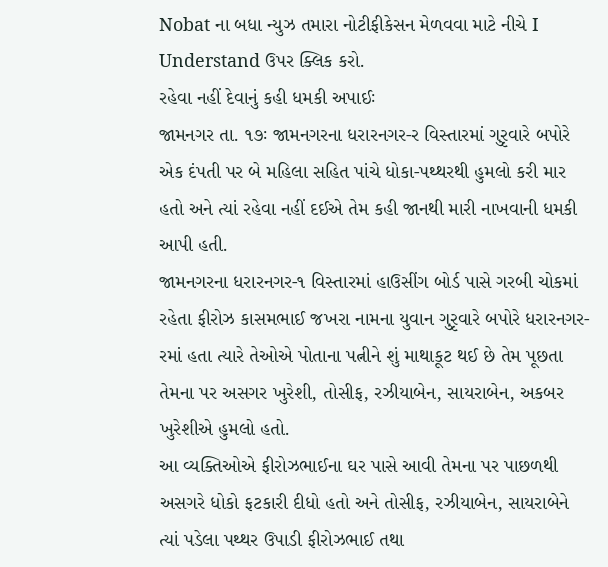Nobat ના બધા ન્યુઝ તમારા નોટીફીકેસન મેળવવા માટે નીચે I Understand ઉપર ક્લિક કરો.
રહેવા નહીં દેવાનું કહી ધમકી અપાઈઃ
જામનગર તા. ૧૭ઃ જામનગરના ધરારનગર-ર વિસ્તારમાં ગુરૃવારે બપોરે એક દંપતી પર બે મહિલા સહિત પાંચે ધોકા-પથ્થરથી હુમલો કરી માર હતો અને ત્યાં રહેવા નહીં દઈએ તેમ કહી જાનથી મારી નાખવાની ધમકી આપી હતી.
જામનગરના ધરારનગર-૧ વિસ્તારમાં હાઉસીંગ બોર્ડ પાસે ગરબી ચોકમાં રહેતા ફીરોઝ કાસમભાઈ જખરા નામના યુવાન ગુરૃવારે બપોરે ધરારનગર-રમાં હતા ત્યારે તેઓએ પોતાના પત્નીને શું માથાકૂટ થઈ છે તેમ પૂછતા તેમના પર અસગર ખુરેશી, તોસીફ, રઝીયાબેન, સાયરાબેન, અકબર ખુરેશીએ હુમલો હતો.
આ વ્યક્તિઓએ ફીરોઝભાઈના ઘર પાસે આવી તેમના પર પાછળથી અસગરે ધોકો ફટકારી દીધો હતો અને તોસીફ, રઝીયાબેન, સાયરાબેને ત્યાં પડેલા પથ્થર ઉપાડી ફીરોઝભાઈ તથા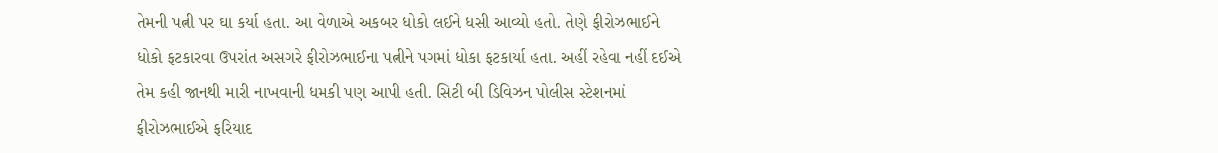તેમની પત્ની પર ઘા કર્યા હતા. આ વેળાએ અકબર ધોકો લઈને ધસી આવ્યો હતો. તેણે ફીરોઝભાઈને ધોકો ફટકારવા ઉપરાંત અસગરે ફીરોઝભાઈના પત્નીને પગમાં ધોકા ફટકાર્યા હતા. અહીં રહેવા નહીં દઈએ તેમ કહી જાનથી મારી નાખવાની ધમકી પણ આપી હતી. સિટી બી ડિવિઝન પોલીસ સ્ટેશનમાં ફીરોઝભાઈએ ફરિયાદ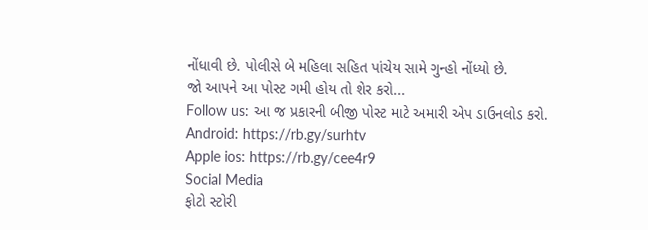નોંધાવી છે. પોલીસે બે મહિલા સહિત પાંચેય સામે ગુન્હો નોંધ્યો છે.
જો આપને આ પોસ્ટ ગમી હોય તો શેર કરો...
Follow us: આ જ પ્રકારની બીજી પોસ્ટ માટે અમારી એપ ડાઉનલોડ કરો.
Android: https://rb.gy/surhtv
Apple ios: https://rb.gy/cee4r9
Social Media
ફોટો સ્ટોરી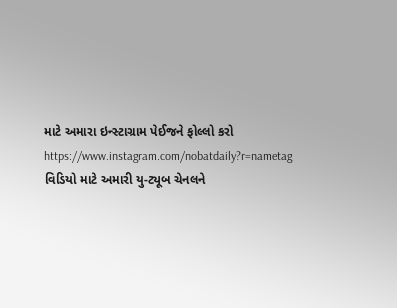માટે અમારા ઇન્સ્ટાગ્રામ પેઈજને ફોલ્લો કરો
https://www.instagram.com/nobatdaily?r=nametag
વિડિયો માટે અમારી યુ-ટ્યૂબ ચેનલને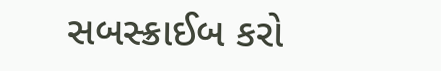સબસ્ક્રાઈબ કરો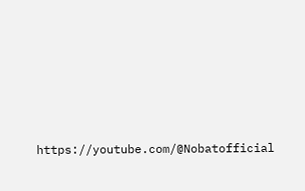https://youtube.com/@Nobatofficial